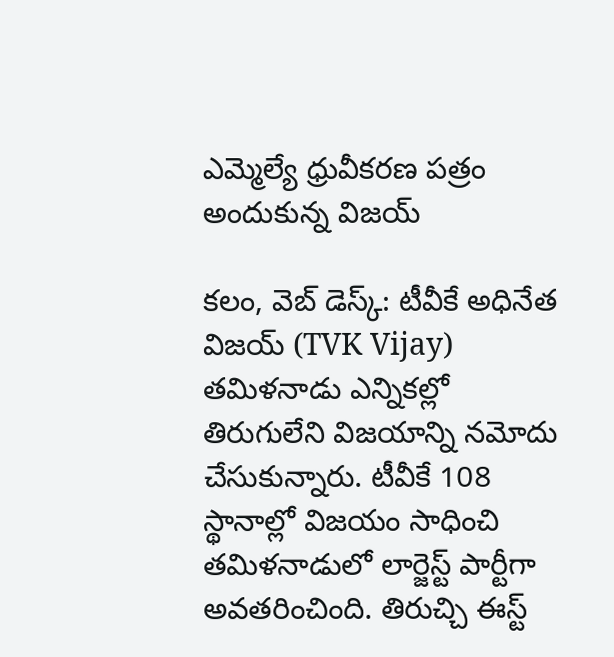ఎమ్మెల్యే ధ్రువీక‌ర‌ణ ప‌త్రం అందుకున్న విజ‌య్‌

క‌లం, వెబ్ డెస్క్: టీవీకే అధినేత విజ‌య్ (TVK Vijay) త‌మిళ‌నాడు ఎన్నిక‌ల్లో తిరుగులేని విజ‌యాన్ని న‌మోదు చేసుకున్నారు. టీవీకే 108 స్థానాల్లో విజ‌యం సాధించి త‌మిళ‌నాడులో లార్జెస్ట్ పార్టీగా అవ‌త‌రించింది. తిరుచ్చి ఈస్ట్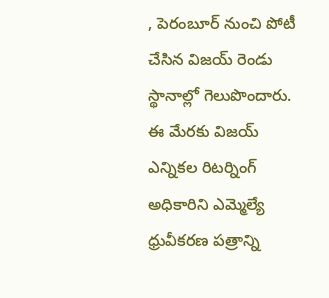, పెరంబూర్ నుంచి పోటీ చేసిన విజ‌య్ రెండు స్థానాల్లో గెలుపొందారు. ఈ మేర‌కు విజ‌య్ ఎన్నిక‌ల రిట‌ర్నింగ్ అధికారిని ఎమ్మెల్యే ధ్రువీక‌ర‌ణ‌ ప‌త్రాన్ని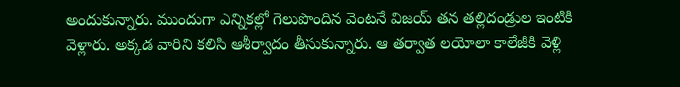అందుకున్నారు. ముందుగా ఎన్నిక‌ల్లో గెలుపొందిన వెంట‌నే విజ‌య్ త‌న త‌ల్లిదండ్రుల ఇంటికి వెళ్లారు. అక్క‌డ వారిని క‌లిసి ఆశీర్వాదం తీసుకున్నారు. ఆ త‌ర్వాత లయోలా కాలేజీకి వెళ్లి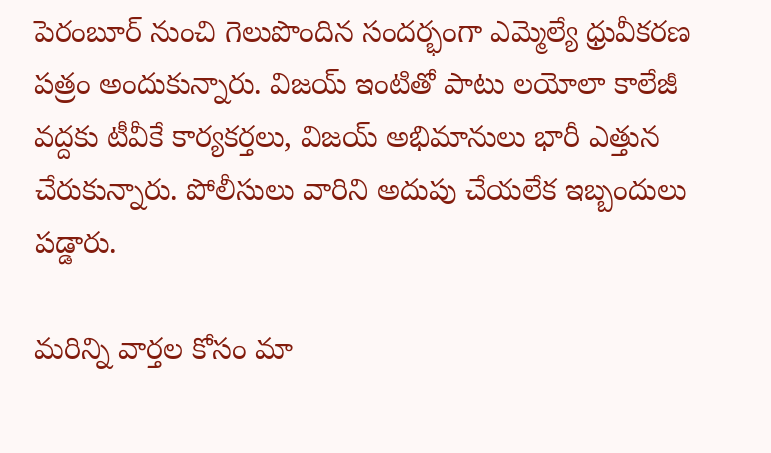పెరంబూర్ నుంచి గెలుపొందిన సంద‌ర్భంగా ఎమ్మెల్యే ధ్రువీక‌ర‌ణ ప‌త్రం అందుకున్నారు. విజ‌య్ ఇంటితో పాటు ల‌యోలా కాలేజీ వ‌ద్దకు టీవీకే కార్య‌క‌ర్త‌లు, విజ‌య్ అభిమానులు భారీ ఎత్తున చేరుకున్నారు. పోలీసులు వారిని అదుపు చేయ‌లేక ఇబ్బందులు ప‌డ్డారు.

మ‌రిన్ని వార్త‌ల కోసం మా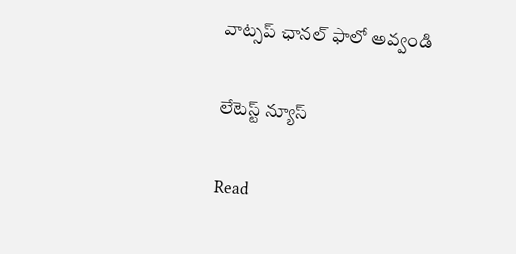వాట్స‌ప్ ఛాన‌ల్ ఫాలో అవ్వండి

లేటెస్ట్ న్యూస్‌

Read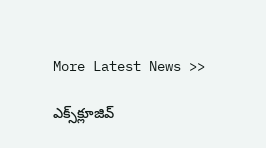More Latest News >>

ఎక్స్‌క్లూజివ్‌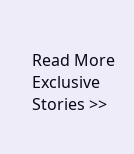Read More Exclusive Stories >>